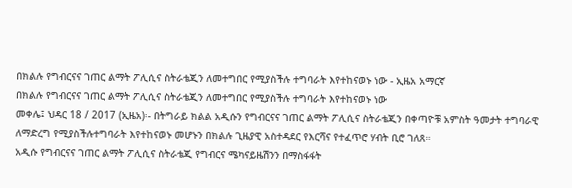በክልሉ የግብርናና ገጠር ልማት ፖሊሲና ስትራቴጂን ለመተግበር የሚያስችሉ ተግባራት እየተከናወኑ ነው - ኢዜአ አማርኛ
በክልሉ የግብርናና ገጠር ልማት ፖሊሲና ስትራቴጂን ለመተግበር የሚያስችሉ ተግባራት እየተከናወኑ ነው
መቀሌ፤ ህዳር 18 / 2017 (ኢዜአ)፡- በትግራይ ክልል አዲሱን የግብርናና ገጠር ልማት ፖሊሲና ስትራቴጂን በቀጣዮቹ አምስት ዓመታት ተግባራዊ ለማድረግ የሚያስችሉተግባራት እየተከናወኑ መሆኑን በክልሉ ጊዜያዊ አስተዳደር የእርሻና የተፈጥሮ ሃብት ቢሮ ገለጸ።
አዲሱ የግብርናና ገጠር ልማት ፖሊሲና ስትራቴጂ የግብርና ሜካናይዜሽንን በማስፋፋት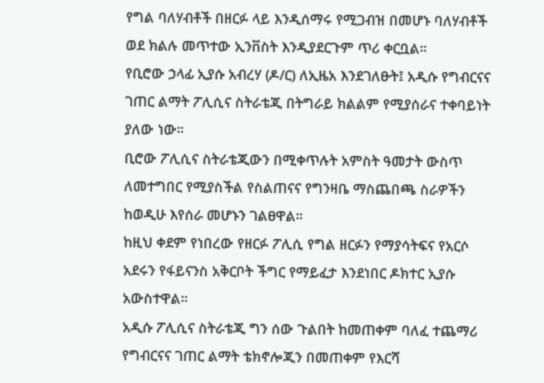የግል ባለሃብቶች በዘርፉ ላይ እንዲሰማሩ የሚጋብዝ በመሆኑ ባለሃብቶች ወደ ክልሉ መጥተው ኢንቨስት እንዲያደርጉም ጥሪ ቀርቧል።
የቢሮው ኃላፊ ኢያሱ አብረሃ (ዶ/ር) ለኢዜአ እንደገለፁት፤ አዲሱ የግብርናና ገጠር ልማት ፖሊሲና ስትራቴጂ በትግራይ ክልልም የሚያሰራና ተቀባይነት ያለው ነው።
ቢሮው ፖሊሲና ስትራቴጂውን በሚቀጥሉት አምስት ዓመታት ውስጥ ለመተግበር የሚያስችል የስልጠናና የግንዛቤ ማስጨበጫ ስራዎችን ከወዲሁ እየሰራ መሆኑን ገልፀዋል።
ከዚህ ቀደም የነበረው የዘርፉ ፖሊሲ የግል ዘርፉን የማያሳትፍና የአርሶ አደሩን የፋይናንስ አቅርቦት ችግር የማይፈታ እንደነበር ዶክተር ኢያሱ አውስተዋል።
አዲሱ ፖሊሲና ስትራቴጂ ግን ሰው ጉልበት ከመጠቀም ባለፈ ተጨማሪ የግብርናና ገጠር ልማት ቴክኖሎጂን በመጠቀም የእርሻ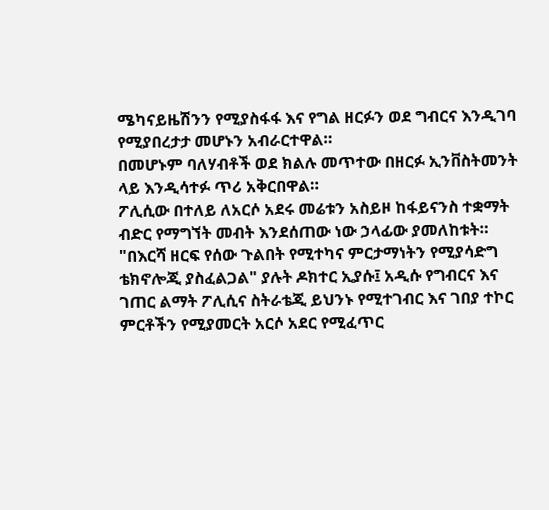ሜካናይዜሽንን የሚያስፋፋ እና የግል ዘርፉን ወደ ግብርና እንዲገባ የሚያበረታታ መሆኑን አብራርተዋል።
በመሆኑም ባለሃብቶች ወደ ክልሉ መጥተው በዘርፉ ኢንቨስትመንት ላይ እንዲሳተፉ ጥሪ አቅርበዋል።
ፖሊሲው በተለይ ለአርሶ አደሩ መሬቱን አስይዞ ከፋይናንስ ተቋማት ብድር የማግኘት መብት እንደሰጠው ነው ኃላፊው ያመለከቱት።
"በእርሻ ዘርፍ የሰው ጉልበት የሚተካና ምርታማነትን የሚያሳድግ ቴክኖሎጂ ያስፈልጋል" ያሉት ዶክተር ኢያሱ፤ አዲሱ የግብርና እና ገጠር ልማት ፖሊሲና ስትራቴጂ ይህንኑ የሚተገብር እና ገበያ ተኮር ምርቶችን የሚያመርት አርሶ አደር የሚፈጥር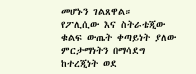መሆኑን ገልጸዋል።
የፖሊሲው እና ስትራቴጂው ቁልፍ ውጤት ቀጣይነት ያለው ምርታማነትን በማሳደግ ከተረጂነት ወደ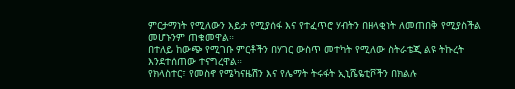ምርታማነት የሚለውን እይታ የሚያሰፋ እና የተፈጥሮ ሃብትን በዘላቂነት ለመጠበቅ የሚያስችል መሆኑንም ጠቁመዋል።
በተለይ ከውጭ የሚገቡ ምርቶችን በሃገር ውስጥ መተካት የሚለው ስትራቴጂ ልዩ ትኩረት እንደተሰጠው ተናግረዋል።
የክላስተር፣ የመስኖ የሜካናዜሽን እና የሌማት ትሩፋት ኢኒሼዬቲቮችን በክልሉ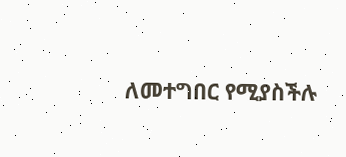ለመተግበር የሚያስችሉ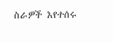ስራዎች እየተሰሩ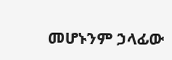መሆኑንም ኃላፊው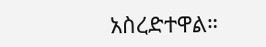አስረድተዋል።